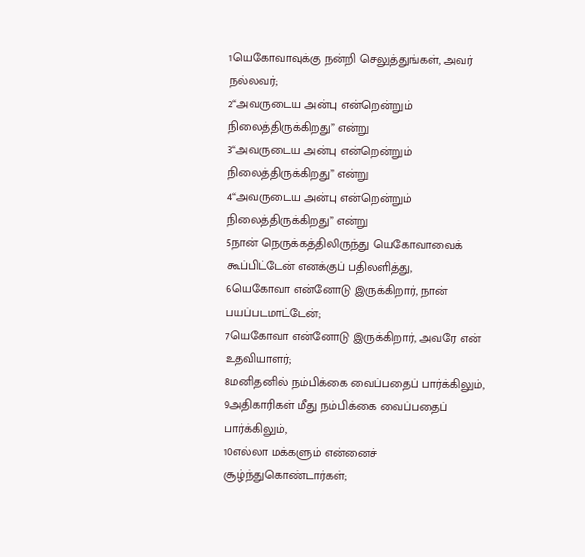1யெகோவாவுக்கு நன்றி செலுத்துங்கள், அவர் நல்லவர்;
2“அவருடைய அன்பு என்றென்றும் நிலைத்திருக்கிறது” என்று
3“அவருடைய அன்பு என்றென்றும் நிலைத்திருக்கிறது” என்று
4“அவருடைய அன்பு என்றென்றும் நிலைத்திருக்கிறது” என்று
5நான் நெருக்கத்திலிருந்து யெகோவாவைக் கூப்பிட்டேன் எனக்குப் பதிலளித்து,
6யெகோவா என்னோடு இருக்கிறார், நான் பயப்படமாட்டேன்;
7யெகோவா என்னோடு இருக்கிறார், அவரே என் உதவியாளர்;
8மனிதனில் நம்பிக்கை வைப்பதைப் பார்க்கிலும்,
9அதிகாரிகள் மீது நம்பிக்கை வைப்பதைப் பார்க்கிலும்,
10எல்லா மக்களும் என்னைச் சூழ்ந்துகொண்டார்கள்;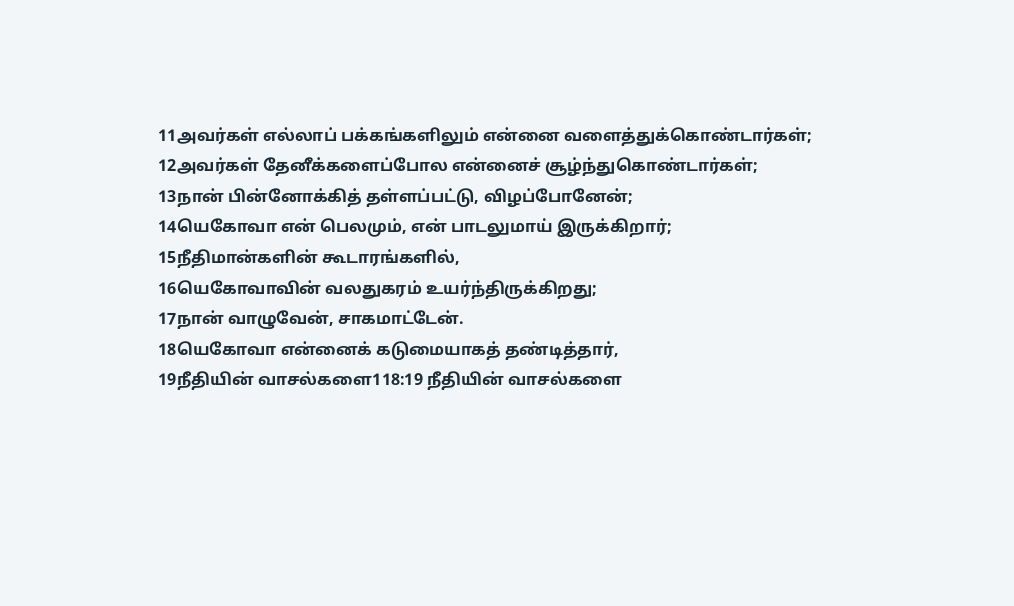11அவர்கள் எல்லாப் பக்கங்களிலும் என்னை வளைத்துக்கொண்டார்கள்;
12அவர்கள் தேனீக்களைப்போல என்னைச் சூழ்ந்துகொண்டார்கள்;
13நான் பின்னோக்கித் தள்ளப்பட்டு, விழப்போனேன்;
14யெகோவா என் பெலமும், என் பாடலுமாய் இருக்கிறார்;
15நீதிமான்களின் கூடாரங்களில்,
16யெகோவாவின் வலதுகரம் உயர்ந்திருக்கிறது;
17நான் வாழுவேன், சாகமாட்டேன்.
18யெகோவா என்னைக் கடுமையாகத் தண்டித்தார்,
19நீதியின் வாசல்களை118:19 நீதியின் வாசல்களை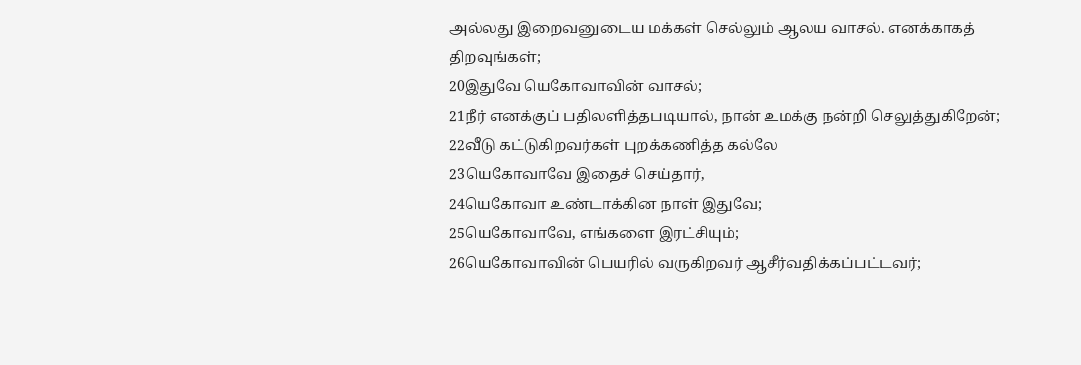அல்லது இறைவனுடைய மக்கள் செல்லும் ஆலய வாசல். எனக்காகத் திறவுங்கள்;
20இதுவே யெகோவாவின் வாசல்;
21நீர் எனக்குப் பதிலளித்தபடியால், நான் உமக்கு நன்றி செலுத்துகிறேன்;
22வீடு கட்டுகிறவர்கள் புறக்கணித்த கல்லே
23யெகோவாவே இதைச் செய்தார்,
24யெகோவா உண்டாக்கின நாள் இதுவே;
25யெகோவாவே, எங்களை இரட்சியும்;
26யெகோவாவின் பெயரில் வருகிறவர் ஆசீர்வதிக்கப்பட்டவர்;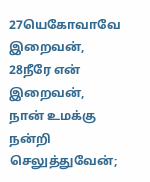27யெகோவாவே இறைவன்,
28நீரே என் இறைவன், நான் உமக்கு நன்றி செலுத்துவேன்;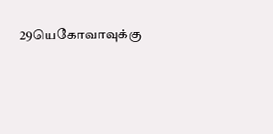29யெகோவாவுக்கு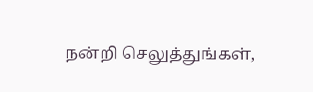நன்றி செலுத்துங்கள்,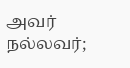அவர் நல்லவர்;